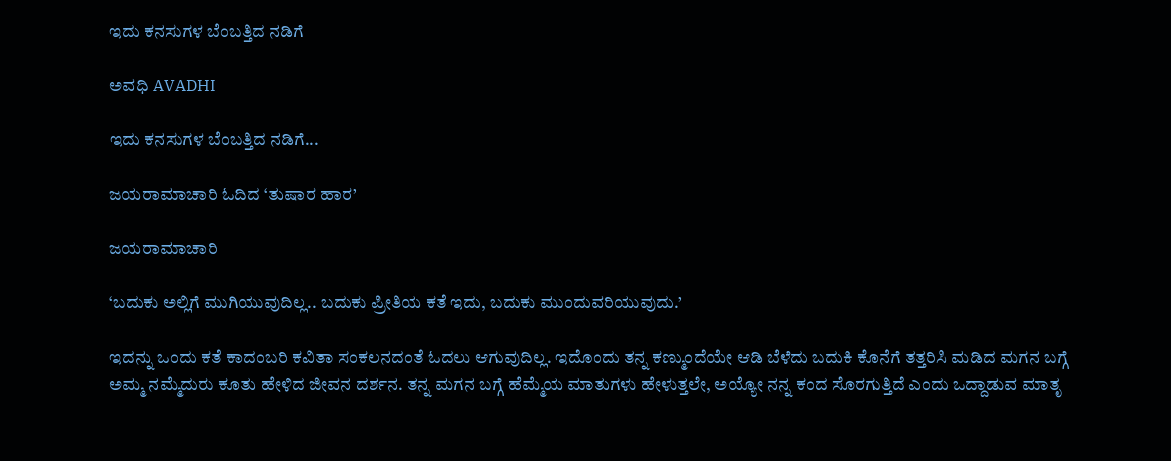ಇದು ಕನಸುಗಳ ಬೆಂಬತ್ತಿದ ನಡಿಗೆ‍

ಅವಧಿ AVADHI

ಇದು ಕನಸುಗಳ ಬೆಂಬತ್ತಿದ ನಡಿಗೆ...

ಜಯರಾಮಾಚಾರಿ ಓದಿದ ‘ತುಷಾರ ಹಾರ’

ಜಯರಾಮಾಚಾರಿ

‘ಬದುಕು ಅಲ್ಲಿಗೆ ಮುಗಿಯುವುದಿಲ್ಲ.. ಬದುಕು ಪ್ರೀತಿಯ ಕತೆ ಇದು, ಬದುಕು ಮುಂದುವರಿಯುವುದು.’

ಇದನ್ನು ಒಂದು ಕತೆ ಕಾದಂಬರಿ ಕವಿತಾ ಸಂಕಲನದಂತೆ ಓದಲು ಆಗುವುದಿಲ್ಲ. ಇದೊಂದು ತನ್ನ ಕಣ್ಮುಂದೆಯೇ ಆಡಿ ಬೆಳೆದು ಬದುಕಿ ಕೊನೆಗೆ ತತ್ತರಿಸಿ ಮಡಿದ ಮಗನ ಬಗ್ಗೆ ಅಮ್ಮ ನಮ್ಮೆದುರು ಕೂತು ಹೇಳಿದ ಜೀವನ ದರ್ಶನ. ತನ್ನ ಮಗನ ಬಗ್ಗೆ ಹೆಮ್ಮೆಯ ಮಾತುಗಳು ಹೇಳುತ್ತಲೇ, ಅಯ್ಯೋ ನನ್ನ ಕಂದ ಸೊರಗುತ್ತಿದೆ ಎಂದು ಒದ್ದಾಡುವ ಮಾತೃ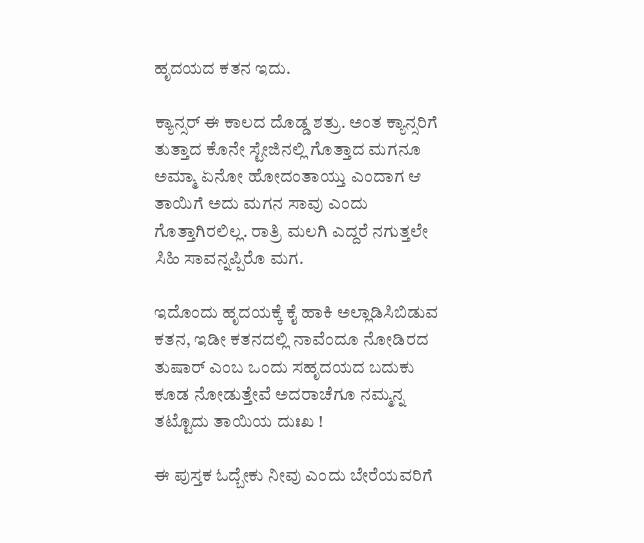ಹೃದಯದ ಕತನ ಇದು.

ಕ್ಯಾನ್ಸರ್ ಈ ಕಾಲದ ದೊಡ್ಡ ಶತ್ರು. ಅಂತ ಕ್ಯಾನ್ಸರಿಗೆ ತುತ್ತಾದ ಕೊನೇ ಸ್ಟೇಜಿನಲ್ಲಿ ಗೊತ್ತಾದ ಮಗನೂ ಅಮ್ಮಾ ಏನೋ ಹೋದಂತಾಯ್ತು ಎಂದಾಗ ಆ ತಾಯಿಗೆ ಅದು ಮಗನ ಸಾವು ಎಂದು ಗೊತ್ತಾಗಿರಲಿಲ್ಲ. ರಾತ್ರಿ ಮಲಗಿ ಎದ್ದರೆ ನಗುತ್ತಲೇ ಸಿಹಿ ಸಾವನ್ನಪ್ಪಿರೊ ಮಗ.

ಇದೊಂದು ಹೃದಯಕ್ಕೆ ಕೈ ಹಾಕಿ ಅಲ್ಲಾಡಿಸಿಬಿಡುವ ಕತನ, ಇಡೀ ಕತನದಲ್ಲಿ ನಾವೆಂದೂ ನೋಡಿರದ ತುಷಾರ್ ಎಂಬ ಒಂದು ಸಹೃದಯದ ಬದುಕು ಕೂಡ ನೋಡುತ್ತೇವೆ ಅದರಾಚೆಗೂ ನಮ್ಮನ್ನ ತಟ್ಟೊದು ತಾಯಿಯ ದುಃಖ !

ಈ ಪುಸ್ತಕ ಓದ್ಬೇಕು ನೀವು ಎಂದು ಬೇರೆಯವರಿಗೆ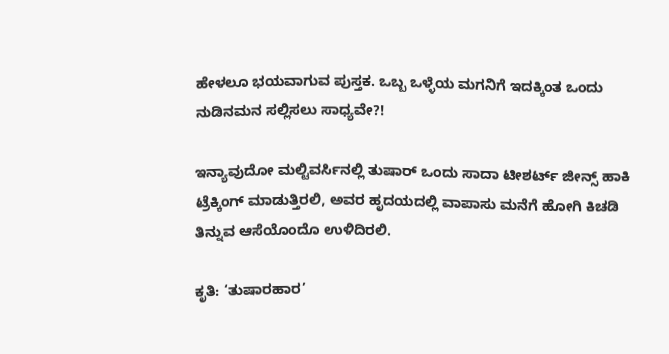ಹೇಳಲೂ ಭಯವಾಗುವ ಪುಸ್ತಕ. ಒಬ್ಬ ಒಳ್ಳೆಯ ಮಗನಿಗೆ ಇದಕ್ಕಿಂತ ಒಂದು ನುಡಿನಮನ ಸಲ್ಲಿಸಲು ಸಾಧ್ಯವೇ?!

ಇನ್ಯಾವುದೋ ಮಲ್ಟಿವರ್ಸಿನಲ್ಲಿ ತುಷಾರ್ ಒಂದು ಸಾದಾ ಟೀಶರ್ಟ್ ಜೀನ್ಸ್ ಹಾಕಿ ಟ್ರೆಕ್ಕಿಂಗ್ ಮಾಡುತ್ತಿರಲಿ, ಅವರ ಹೃದಯದಲ್ಲಿ ವಾಪಾಸು ಮನೆಗೆ ಹೋಗಿ ಕಿಚಡಿ ತಿನ್ನುವ ಆಸೆಯೊಂದೊ ಉಳಿದಿರಲಿ.

ಕೃತಿ: ‘ತುಷಾರಹಾರ’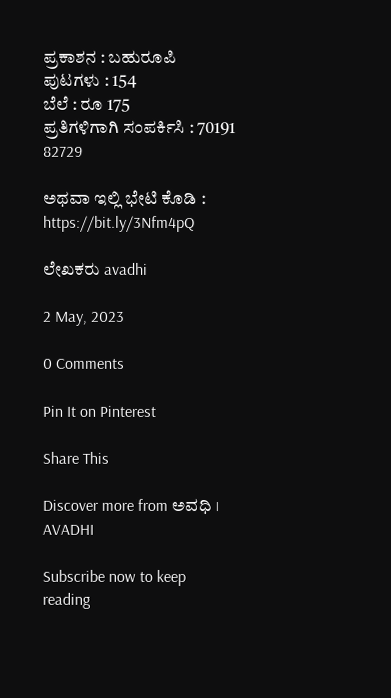ಪ್ರಕಾಶನ : ಬಹುರೂಪಿ
ಪುಟಗಳು : 154
ಬೆಲೆ : ರೂ 175
ಪ್ರತಿಗಳಿಗಾಗಿ ಸಂಪರ್ಕಿಸಿ : 70191 82729

ಅಥವಾ ಇಲ್ಲಿ ಭೇಟಿ ಕೊಡಿ : https://bit.ly/3Nfm4pQ

ಲೇಖಕರು avadhi

2 May, 2023

0 Comments

Pin It on Pinterest

Share This

Discover more from ಅವಧಿ । AVADHI

Subscribe now to keep reading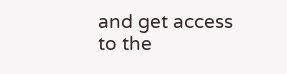and get access to the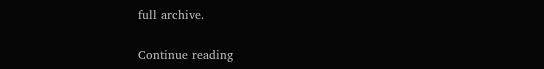full archive.

Continue reading